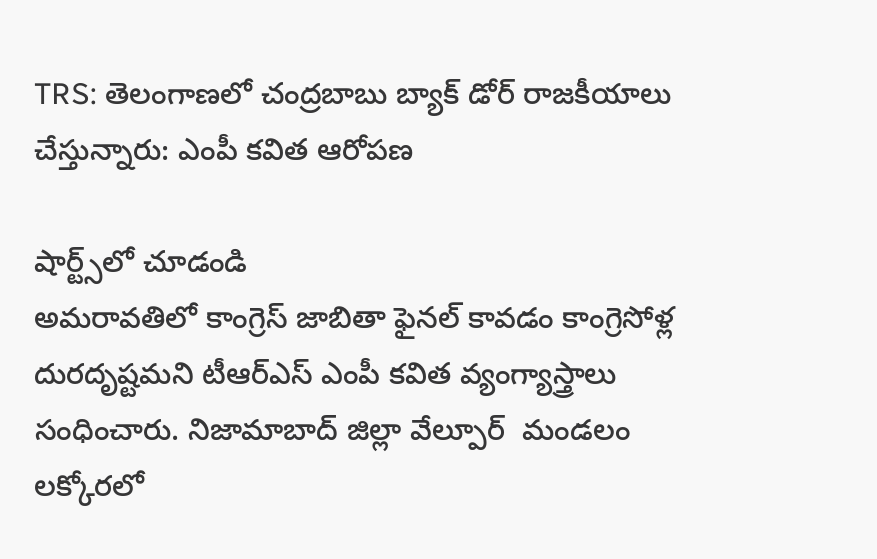TRS: తెలంగాణలో చంద్రబాబు బ్యాక్ డోర్ రాజకీయాలు చేస్తున్నారు: ఎంపీ కవిత ఆరోపణ

షార్ట్స్‌లో చూడండి
అమరావతిలో కాంగ్రెస్ జాబితా ఫైనల్ కావడం కాంగ్రెసోళ్ల దురదృష్టమని టీఆర్ఎస్ ఎంపీ కవిత వ్యంగ్యాస్త్రాలు సంధించారు. నిజామాబాద్ జిల్లా వేల్పూర్  మండలం లక్కోరలో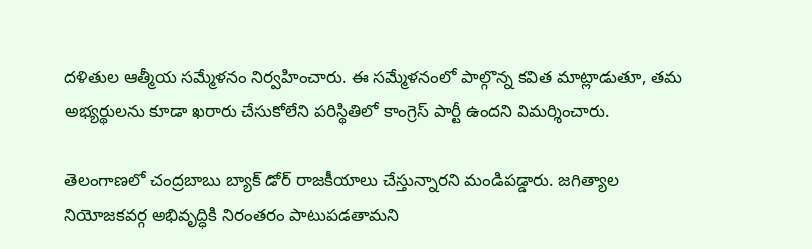దళితుల ఆత్మీయ సమ్మేళనం నిర్వహించారు. ఈ సమ్మేళనంలో పాల్గొన్న కవిత మాట్లాడుతూ, తమ అభ్యర్థులను కూడా ఖరారు చేసుకోలేని పరిస్థితిలో కాంగ్రెస్ పార్టీ ఉందని విమర్శించారు.

తెలంగాణలో చంద్రబాబు బ్యాక్ డోర్ రాజకీయాలు చేస్తున్నారని మండిపడ్డారు. జగిత్యాల నియోజకవర్గ అభివృద్ధికి నిరంతరం పాటుపడతామని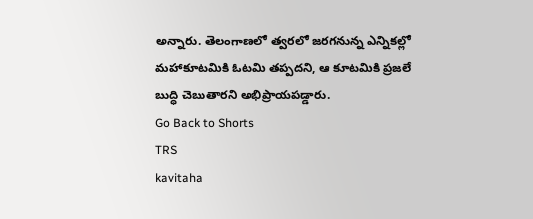అన్నారు. తెలంగాణలో త్వరలో జరగనున్న ఎన్నికల్లో మహాకూటమికి ఓటమి తప్పదని, ఆ కూటమికి ప్రజలే బుద్ధి చెబుతారని అభిప్రాయపడ్డారు.
Go Back to Shorts
TRS
kavitaha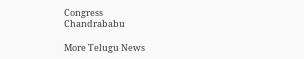Congress
Chandrababu

More Telugu News